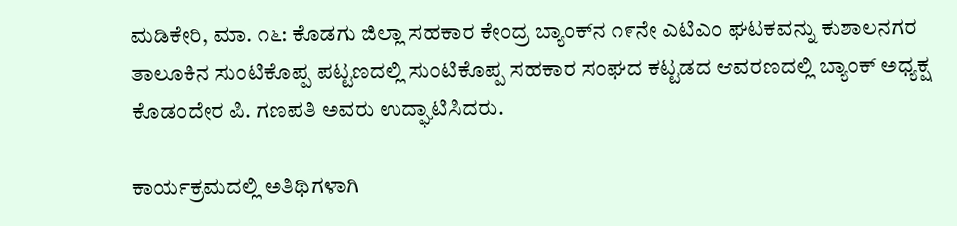ಮಡಿಕೇರಿ, ಮಾ. ೧೬: ಕೊಡಗು ಜಿಲ್ಲಾ ಸಹಕಾರ ಕೇಂದ್ರ ಬ್ಯಾಂಕ್‌ನ ೧೯ನೇ ಎಟಿಎಂ ಘಟಕವನ್ನು ಕುಶಾಲನಗರ ತಾಲೂಕಿನ ಸುಂಟಿಕೊಪ್ಪ ಪಟ್ಟಣದಲ್ಲಿ ಸುಂಟಿಕೊಪ್ಪ ಸಹಕಾರ ಸಂಘದ ಕಟ್ಟಡದ ಆವರಣದಲ್ಲಿ ಬ್ಯಾಂಕ್ ಅಧ್ಯಕ್ಷ ಕೊಡಂದೇರ ಪಿ. ಗಣಪತಿ ಅವರು ಉದ್ಘಾಟಿಸಿದರು.

ಕಾರ್ಯಕ್ರಮದಲ್ಲಿ ಅತಿಥಿಗಳಾಗಿ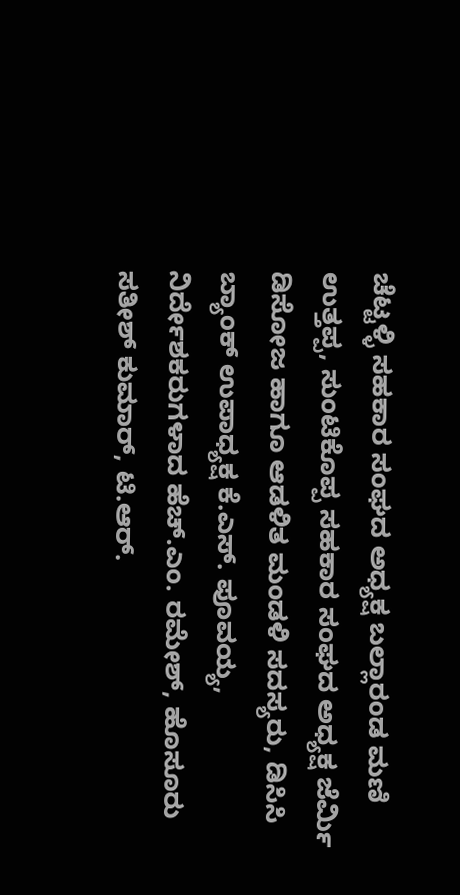ಚೆಟ್ಟಳ್ಳಿ ಸಹಕಾರ ಸಂಘದ ಅಧ್ಯಕ್ಷ ಬಲ್ಲಾರಂಡ ಮಣಿ ಉತ್ತಪ್ಪ, ಸುಂಟಿಕೊಪ್ಪ ಸಹಕಾರ ಸಂಘದ ಅಧ್ಯಕ್ಷ ಜೆರ್ಮಿ ಡಿಸೋಜ ಹಾಗೂ ಆಡಳಿತ ಮಂಡಳಿ ಸದಸ್ಯರು, ಡಿಸಿಸಿ ಬ್ಯಾಂಕ್ ಉಪಾಧ್ಯಕ್ಷ ಕೆ.ಎಸ್. ಪೂವಯ್ಯ, ನಿರ್ದೇಶಕರುಗಳಾದ ಹೆಚ್.ಎಂ. ರಮೇಶ್, ಹೊಸೂರು ಸತೀಶ್ ಕುಮಾರ್, ಟಿ.ಆರ್.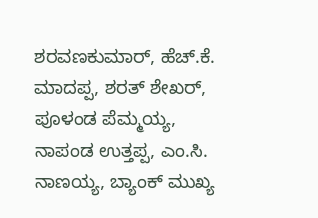ಶರವಣಕುಮಾರ್, ಹೆಚ್.ಕೆ. ಮಾದಪ್ಪ, ಶರತ್ ಶೇಖರ್, ಪೂಳಂಡ ಪೆಮ್ಮಯ್ಯ, ನಾಪಂಡ ಉತ್ತಪ್ಪ, ಎಂ.ಸಿ. ನಾಣಯ್ಯ, ಬ್ಯಾಂಕ್ ಮುಖ್ಯ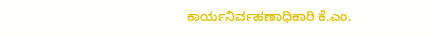ಕಾರ್ಯನಿರ್ವಹಣಾಧಿಕಾರಿ ಕೆ.ಎಂ.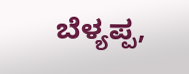ಬೆಳ್ಯಪ್ಪ,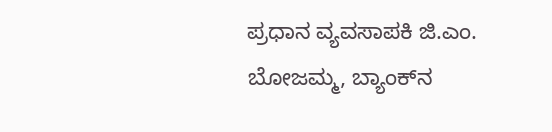ಪ್ರಧಾನ ವ್ಯವಸಾಪಕಿ ಜಿ.ಎಂ. ಬೋಜಮ್ಮ, ಬ್ಯಾಂಕ್‌ನ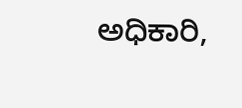ಅಧಿಕಾರಿ,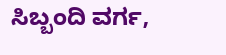ಸಿಬ್ಬಂದಿ ವರ್ಗ,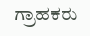ಗ್ರಾಹಕರು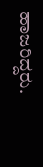ಹಾಜರಿದ್ದರು.